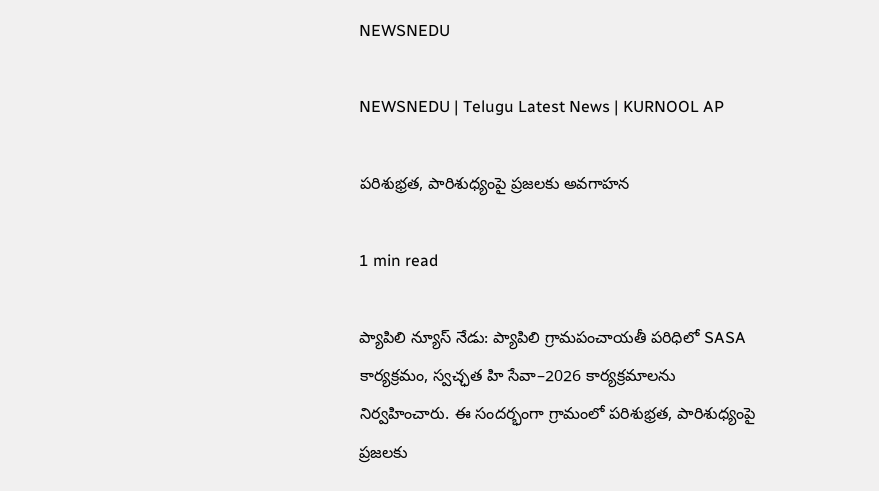NEWSNEDU

NEWSNEDU | Telugu Latest News | KURNOOL AP

పరిశుభ్రత, పారిశుధ్యంపై ప్రజలకు అవగాహన

1 min read

ప్యాపిలి న్యూస్ నేడు: ప్యాపిలి గ్రామపంచాయతీ పరిధిలో SASA కార్యక్రమం, స్వచ్ఛత హి సేవా–2026 కార్యక్రమాలను నిర్వహించారు. ఈ సందర్భంగా గ్రామంలో పరిశుభ్రత, పారిశుధ్యంపై ప్రజలకు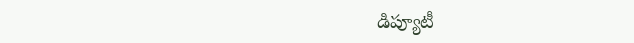డిప్యూటీ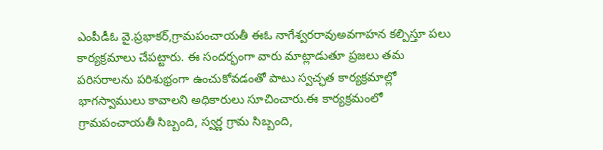ఎంపీడీఓ వై.ప్రభాకర్,గ్రామపంచాయతీ ఈఓ నాగేశ్వరరావుఅవగాహన కల్పిస్తూ పలు కార్యక్రమాలు చేపట్టారు. ఈ సందర్భంగా వారు మాట్లాడుతూ ప్రజలు తమ పరిసరాలను పరిశుభ్రంగా ఉంచుకోవడంతో పాటు స్వచ్ఛత కార్యక్రమాల్లో భాగస్వాములు కావాలని అధికారులు సూచించారు.ఈ కార్యక్రమంలో గ్రామపంచాయతీ సిబ్బంది, స్వర్ణ గ్రామ సిబ్బంది,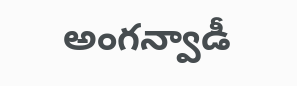అంగన్వాడీ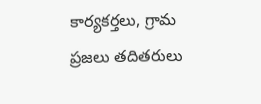కార్యకర్తలు, గ్రామ ప్రజలు తదితరులు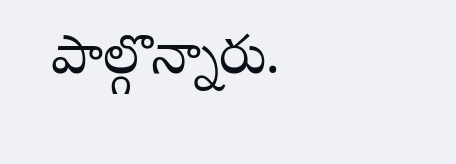పాల్గొన్నారు.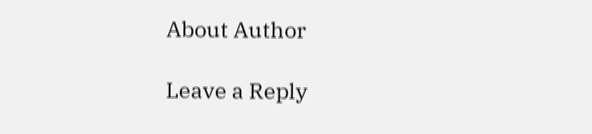About Author

Leave a Reply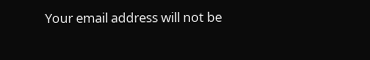Your email address will not be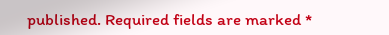published. Required fields are marked *